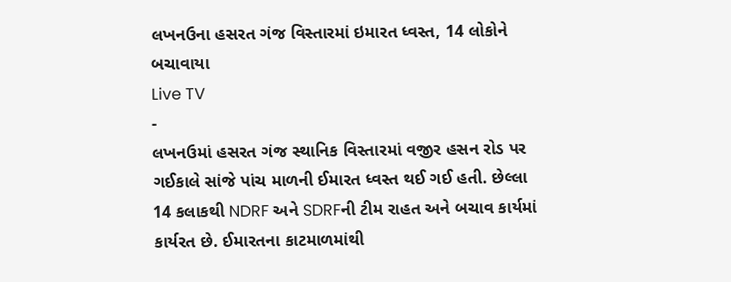લખનઉના હસરત ગંજ વિસ્તારમાં ઇમારત ધ્વસ્ત, 14 લોકોને બચાવાયા
Live TV
-
લખનઉમાં હસરત ગંજ સ્થાનિક વિસ્તારમાં વજીર હસન રોડ પર ગઈકાલે સાંજે પાંચ માળની ઈમારત ધ્વસ્ત થઈ ગઈ હતી. છેલ્લા 14 કલાકથી NDRF અને SDRFની ટીમ રાહત અને બચાવ કાર્યમાં કાર્યરત છે. ઈમારતના કાટમાળમાંથી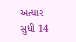અત્યાર સુધી 14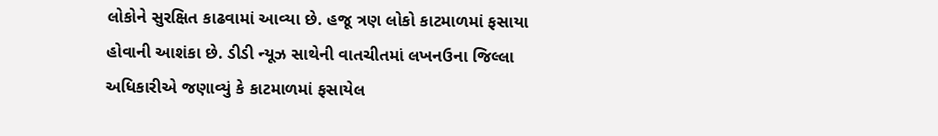લોકોને સુરક્ષિત કાઢવામાં આવ્યા છે. હજૂ ત્રણ લોકો કાટમાળમાં ફસાયા હોવાની આશંકા છે. ડીડી ન્યૂઝ સાથેની વાતચીતમાં લખનઉના જિલ્લા અધિકારીએ જણાવ્યું કે કાટમાળમાં ફસાયેલ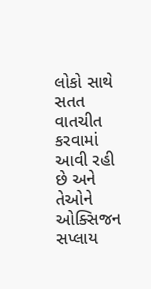લોકો સાથે સતત વાતચીત કરવામાં આવી રહી છે અને તેઓને ઓક્સિજન સપ્લાય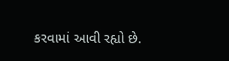કરવામાં આવી રહ્યો છે.